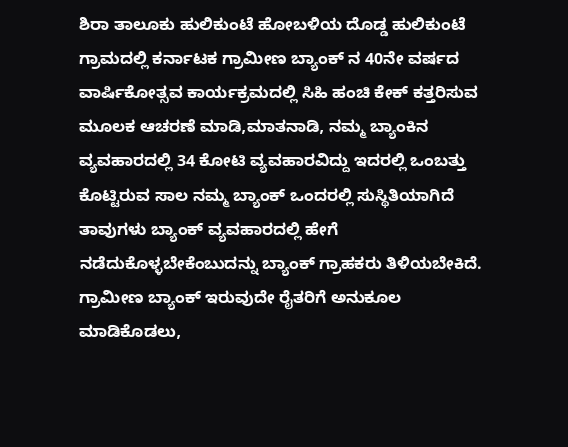ಶಿರಾ ತಾಲೂಕು ಹುಲಿಕುಂಟೆ ಹೋಬಳಿಯ ದೊಡ್ಡ ಹುಲಿಕುಂಟೆ ಗ್ರಾಮದಲ್ಲಿ ಕರ್ನಾಟಕ ಗ್ರಾಮೀಣ ಬ್ಯಾಂಕ್ ನ 40ನೇ ವರ್ಷದ ವಾರ್ಷಿಕೋತ್ಸವ ಕಾರ್ಯಕ್ರಮದಲ್ಲಿ ಸಿಹಿ ಹಂಚಿ ಕೇಕ್ ಕತ್ತರಿಸುವ ಮೂಲಕ ಆಚರಣೆ ಮಾಡಿ,ಮಾತನಾಡಿ, ನಮ್ಮ ಬ್ಯಾಂಕಿನ ವ್ಯವಹಾರದಲ್ಲಿ 34 ಕೋಟಿ ವ್ಯವಹಾರವಿದ್ದು ಇದರಲ್ಲಿ ಒಂಬತ್ತು ಕೊಟ್ಟಿರುವ ಸಾಲ ನಮ್ಮ ಬ್ಯಾಂಕ್ ಒಂದರಲ್ಲಿ ಸುಸ್ಥಿತಿಯಾಗಿದೆ ತಾವುಗಳು ಬ್ಯಾಂಕ್ ವ್ಯವಹಾರದಲ್ಲಿ ಹೇಗೆ ನಡೆದುಕೊಳ್ಳಬೇಕೆಂಬುದನ್ನು ಬ್ಯಾಂಕ್ ಗ್ರಾಹಕರು ತಿಳಿಯಬೇಕಿದೆ.
ಗ್ರಾಮೀಣ ಬ್ಯಾಂಕ್ ಇರುವುದೇ ರೈತರಿಗೆ ಅನುಕೂಲ ಮಾಡಿಕೊಡಲು,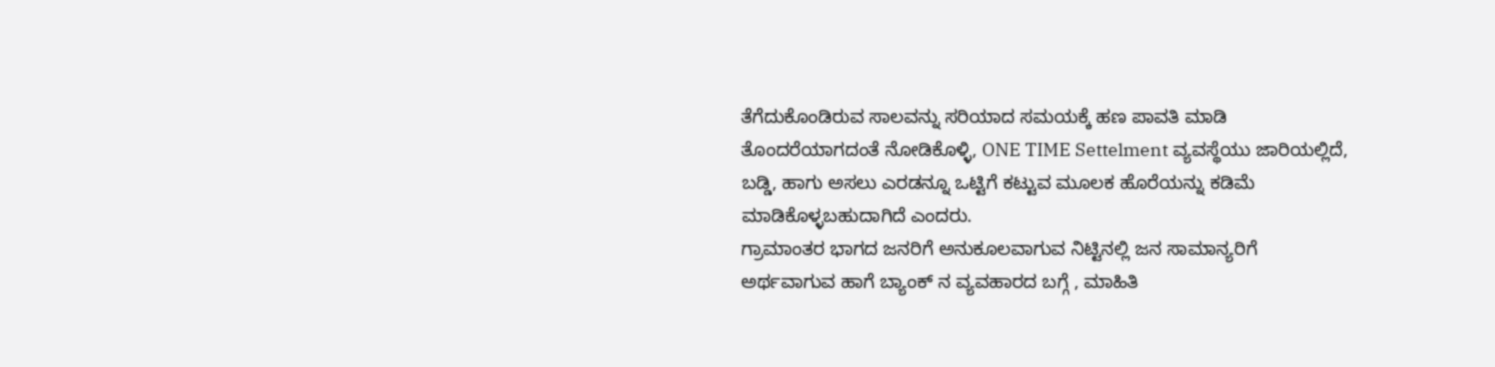ತೆಗೆದುಕೊಂಡಿರುವ ಸಾಲವನ್ನು ಸರಿಯಾದ ಸಮಯಕ್ಕೆ ಹಣ ಪಾವತಿ ಮಾಡಿ ತೊಂದರೆಯಾಗದಂತೆ ನೋಡಿಕೊಳ್ಳಿ, ONE TIME Settelment ವ್ಯವಸ್ಥೆಯು ಜಾರಿಯಲ್ಲಿದೆ, ಬಡ್ಡಿ, ಹಾಗು ಅಸಲು ಎರಡನ್ನೂ ಒಟ್ಟಿಗೆ ಕಟ್ಟುವ ಮೂಲಕ ಹೊರೆಯನ್ನು ಕಡಿಮೆ ಮಾಡಿಕೊಳ್ಳಬಹುದಾಗಿದೆ ಎಂದರು.
ಗ್ರಾಮಾಂತರ ಭಾಗದ ಜನರಿಗೆ ಅನುಕೂಲವಾಗುವ ನಿಟ್ಟಿನಲ್ಲಿ ಜನ ಸಾಮಾನ್ಯರಿಗೆ ಅರ್ಥವಾಗುವ ಹಾಗೆ ಬ್ಯಾಂಕ್ ನ ವ್ಯವಹಾರದ ಬಗ್ಗೆ , ಮಾಹಿತಿ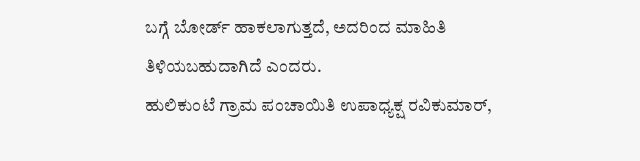ಬಗ್ಗೆ ಬೋರ್ಡ್ ಹಾಕಲಾಗುತ್ತದೆ, ಅದರಿಂದ ಮಾಹಿತಿ ತಿಳಿಯಬಹುದಾಗಿದೆ ಎಂದರು.
ಹುಲಿಕುಂಟೆ ಗ್ರಾಮ ಪಂಚಾಯಿತಿ ಉಪಾಧ್ಯಕ್ಷ ರವಿಕುಮಾರ್,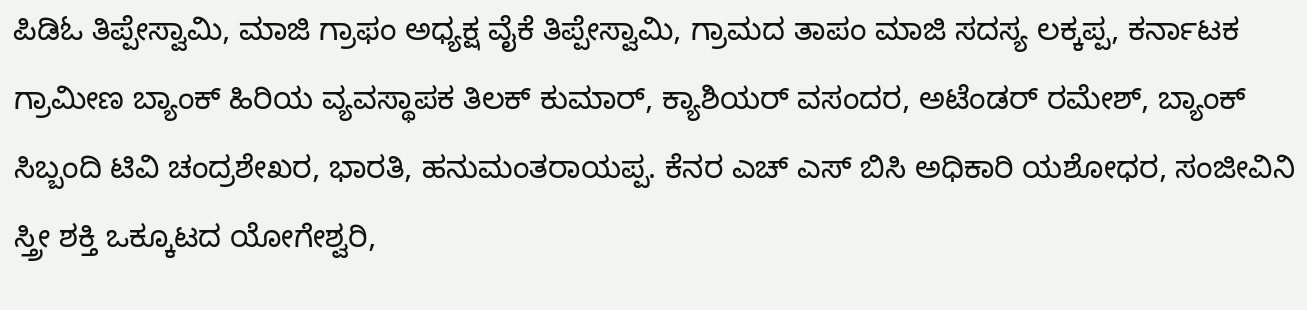ಪಿಡಿಓ ತಿಪ್ಪೇಸ್ವಾಮಿ, ಮಾಜಿ ಗ್ರಾಫಂ ಅಧ್ಯಕ್ಷ ವೈಕೆ ತಿಪ್ಪೇಸ್ವಾಮಿ, ಗ್ರಾಮದ ತಾಪಂ ಮಾಜಿ ಸದಸ್ಯ ಲಕ್ಕಪ್ಪ, ಕರ್ನಾಟಕ ಗ್ರಾಮೀಣ ಬ್ಯಾಂಕ್ ಹಿರಿಯ ವ್ಯವಸ್ಥಾಪಕ ತಿಲಕ್ ಕುಮಾರ್, ಕ್ಯಾಶಿಯರ್ ವಸಂದರ, ಅಟೆಂಡರ್ ರಮೇಶ್, ಬ್ಯಾಂಕ್ ಸಿಬ್ಬಂದಿ ಟಿವಿ ಚಂದ್ರಶೇಖರ, ಭಾರತಿ, ಹನುಮಂತರಾಯಪ್ಪ. ಕೆನರ ಎಚ್ ಎಸ್ ಬಿಸಿ ಅಧಿಕಾರಿ ಯಶೋಧರ, ಸಂಜೀವಿನಿ ಸ್ತ್ರೀ ಶಕ್ತಿ ಒಕ್ಕೂಟದ ಯೋಗೇಶ್ವರಿ,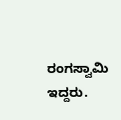ರಂಗಸ್ವಾಮಿ ಇದ್ದರು.